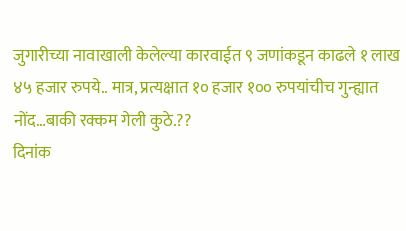जुगारीच्या नावाखाली केलेल्या कारवाईत ९ जणांकडून काढले १ लाख ४५ हजार रुपये.. मात्र, प्रत्यक्षात १० हजार १०० रुपयांचीच गुन्ह्यात नोंद…बाकी रक्कम गेली कुठे.??
दिनांक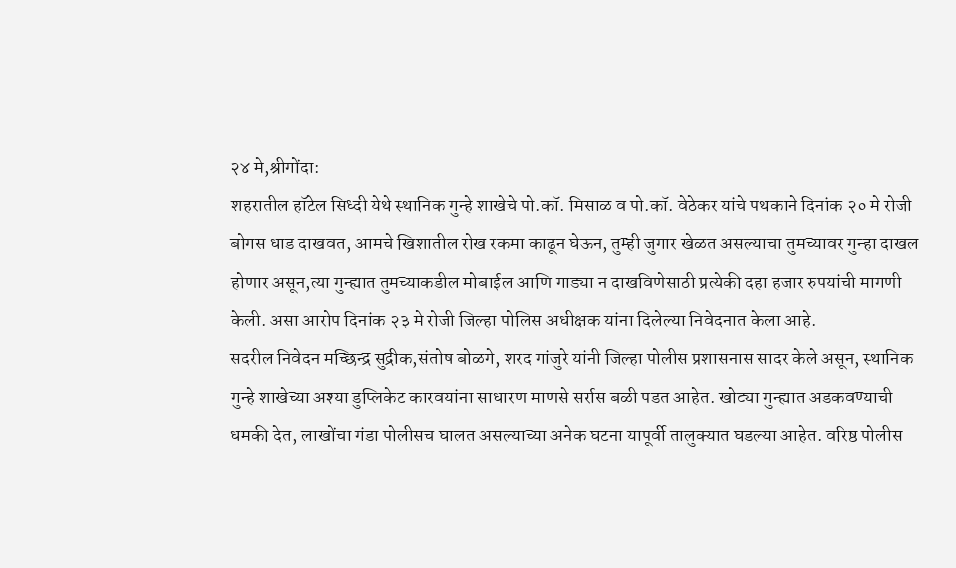२४ मे,श्रीगोंदा:
शहरातील हॉटेल सिध्दी येथे स्थानिक गुन्हे शाखेचे पो.कॉ. मिसाळ व पो.कॉ. वेठेकर यांचे पथकाने दिनांक २० मे रोजी बोगस धाड दाखवत, आमचे खिशातील रोख रकमा काढून घेऊन, तुम्ही जुगार खेळत असल्याचा तुमच्यावर गुन्हा दाखल होणार असून,त्या गुन्ह्यात तुमच्याकडील मोबाईल आणि गाड्या न दाखविणेसाठी प्रत्येकी दहा हजार रुपयांची मागणी केली. असा आरोप दिनांक २३ मे रोजी जिल्हा पोलिस अधीक्षक यांना दिलेल्या निवेदनात केला आहे.
सदरील निवेदन मच्छिन्द्र सुद्रीक,संतोष बोळगे, शरद गांजुरे यांनी जिल्हा पोलीस प्रशासनास सादर केले असून, स्थानिक गुन्हे शाखेच्या अश्या डुप्लिकेट कारवयांना साधारण माणसे सर्रास बळी पडत आहेत. खोट्या गुन्ह्यात अडकवण्याची धमकी देत, लाखोंचा गंडा पोलीसच घालत असल्याच्या अनेक घटना यापूर्वी तालुक्यात घडल्या आहेत. वरिष्ठ पोलीस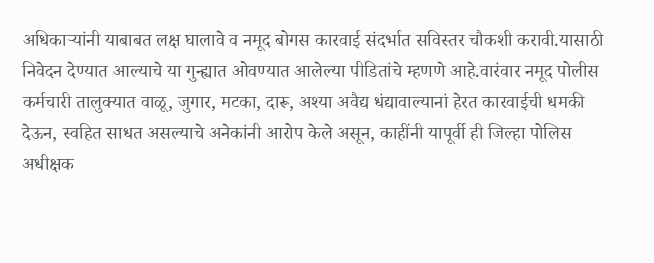अधिकाऱ्यांनी याबाबत लक्ष घालावे व नमूद बोगस कारवाई संदर्भात सविस्तर चौकशी करावी.यासाठी निवेदन देण्यात आल्याचे या गुन्ह्यात ओवण्यात आलेल्या पीडितांचे म्हणणे आहे.वारंवार नमूद पोलीस कर्मचारी तालुक्यात वाळू, जुगार, मटका, दारू, अश्या अवैद्य धंद्यावाल्यानां हेरत कारवाईची धमकी देऊन, स्वहित साधत असल्याचे अनेकांनी आरोप केले असून, काहींनी यापूर्वी ही जिल्हा पोलिस अधीक्षक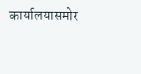कार्यालयासमोर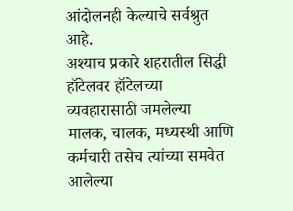आंदोलनही केल्याचे सर्वश्रुत आहे.
अश्याच प्रकारे शहरातील सिद्धी हॉटेलवर हॉटेलच्या व्यवहारासाठी जमलेल्या मालक, चालक, मध्यस्थी आणि कर्मचारी तसेच त्यांच्या समवेत आलेल्या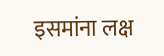इसमांना लक्ष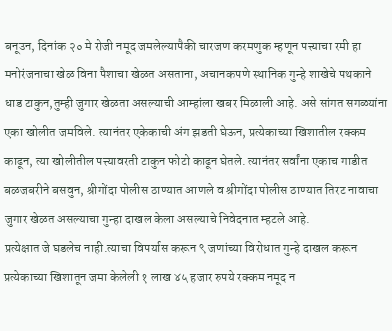बनूउन, दिनांक २० मे रोजी नमूद जमलेल्यापैकी चारजण करमणुक म्हणून पत्त्याचा रमी हा मनोरंजनाचा खेळ विना पैशाचा खेळत असताना, अचानकपणे स्थानिक गुन्हे शाखेचे पथकाने धाड टाकुन,तुम्ही जुगार खेळता असल्याची आम्हांला खबर मिळाली आहे. असे सांगत सगळ्यांना एका खोलीत जमविले. त्यानंतर एकेकाची अंग झडती घेऊन, प्रत्येकाच्या खिशातील रक्कम काढून, त्या खोलीतील पत्त्यावरती टाकुन फोटो काढून घेतले. त्यानंतर सर्वांना एकाच गाडीत बळजबरीने बसवुन, श्रीगोंदा पोलीस ठाण्यात आणले व श्रीगोंदा पोलीस ठाण्यात तिरट नावाचा जुगार खेळत असल्याचा गुन्हा दाखल केला असल्याचे निवेदनात म्हटले आहे.
प्रत्येक्षात जे घडलेच नाही.त्याचा विपर्यास करून ९ जणांच्या विरोधात गुन्हे दाखल करून प्रत्येकाच्या खिशातून जमा केलेली १ लाख ४५ हजार रुपये रक्कम नमूद न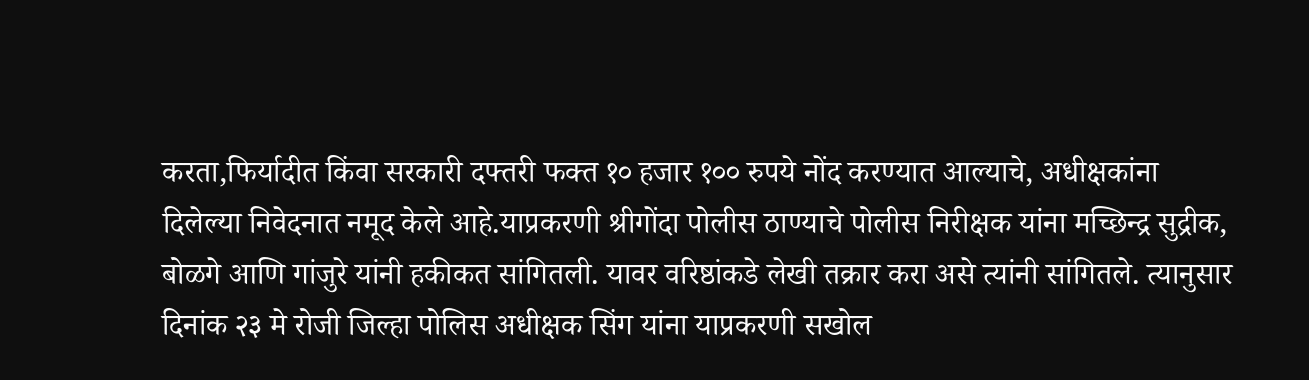करता,फिर्यादीत किंवा सरकारी दफ्तरी फक्त १० हजार १०० रुपये नोंद करण्यात आल्याचे, अधीक्षकांना दिलेल्या निवेदनात नमूद केले आहे.याप्रकरणी श्रीगोंदा पोलीस ठाण्याचे पोलीस निरीक्षक यांना मच्छिन्द्र सुद्रीक, बोळगे आणि गांजुरे यांनी हकीकत सांगितली. यावर वरिष्ठांकडे लेखी तक्रार करा असे त्यांनी सांगितले. त्यानुसार दिनांक २३ मे रोजी जिल्हा पोलिस अधीक्षक सिंग यांना याप्रकरणी सखोल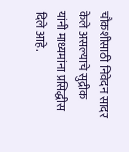चौकशीसाठी निवेदन सादर केले असल्याचे सुद्रीक यांनी माध्यमांना प्रसिद्धीस दिले आहे.